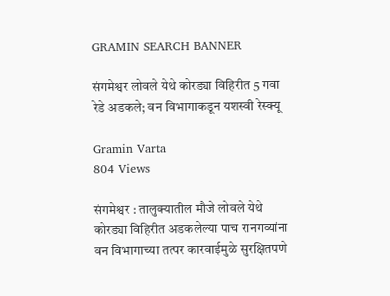GRAMIN SEARCH BANNER

संगमेश्वर लोवले येथे कोरड्या विहिरीत 5 गवा रेडे अडकले; वन विभागाकडून यशस्वी रेस्क्यू

Gramin Varta
804 Views

संगमेश्वर : तालुक्यातील मौजे लोवले येथे कोरड्या विहिरीत अडकलेल्या पाच रानगव्यांना वन विभागाच्या तत्पर कारवाईमुळे सुरक्षितपणे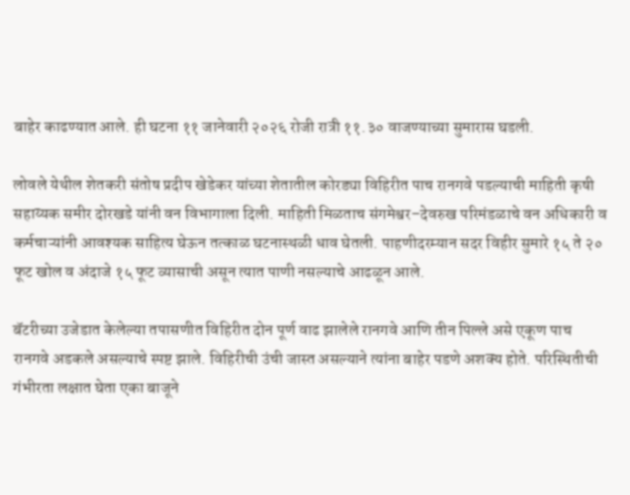बाहेर काढण्यात आले. ही घटना ११ जानेवारी २०२६ रोजी रात्री ११.३० वाजण्याच्या सुमारास घडली.

लोवले येथील शेतकरी संतोष प्रदीप खेडेकर यांच्या शेतातील कोरड्या विहिरीत पाच रानगवे पडल्याची माहिती कृषी सहाय्यक समीर दोरखडे यांनी वन विभागाला दिली. माहिती मिळताच संगमेश्वर–देवरुख परिमंडळाचे वन अधिकारी व कर्मचाऱ्यांनी आवश्यक साहित्य घेऊन तत्काळ घटनास्थळी धाव घेतली. पाहणीदरम्यान सदर विहीर सुमारे १५ ते २० फूट खोल व अंदाजे १५ फूट व्यासाची असून त्यात पाणी नसल्याचे आढळून आले.

बॅटरीच्या उजेडात केलेल्या तपासणीत विहिरीत दोन पूर्ण वाढ झालेले रानगवे आणि तीन पिल्ले असे एकूण पाच रानगवे अडकले असल्याचे स्पष्ट झाले. विहिरीची उंची जास्त असल्याने त्यांना बाहेर पडणे अशक्य होते. परिस्थितीची गंभीरता लक्षात घेता एका बाजूने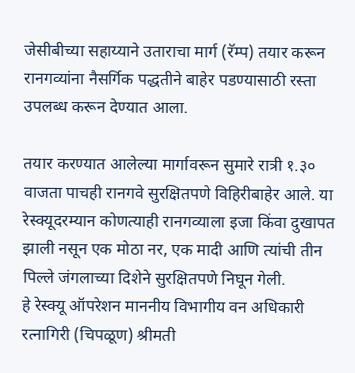जेसीबीच्या सहाय्याने उताराचा मार्ग (रॅम्प) तयार करून रानगव्यांना नैसर्गिक पद्धतीने बाहेर पडण्यासाठी रस्ता उपलब्ध करून देण्यात आला.

तयार करण्यात आलेल्या मार्गावरून सुमारे रात्री १.३० वाजता पाचही रानगवे सुरक्षितपणे विहिरीबाहेर आले. या रेस्क्यूदरम्यान कोणत्याही रानगव्याला इजा किंवा दुखापत झाली नसून एक मोठा नर, एक मादी आणि त्यांची तीन पिल्ले जंगलाच्या दिशेने सुरक्षितपणे निघून गेली.
हे रेस्क्यू ऑपरेशन माननीय विभागीय वन अधिकारी रत्नागिरी (चिपळूण) श्रीमती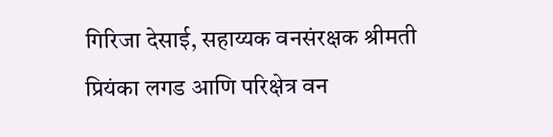गिरिजा देसाई, सहाय्यक वनसंरक्षक श्रीमती प्रियंका लगड आणि परिक्षेत्र वन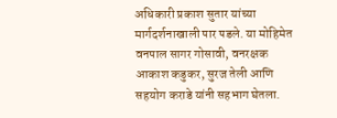अधिकारी प्रकाश सुतार यांच्या मार्गदर्शनाखाली पार पडले. या मोहिमेत वनपाल सागर गोसावी, वनरक्षक आकाश कडुकर, सुरज तेली आणि सहयोग कराडे यांनी सहभाग घेतला.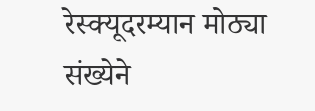रेस्क्यूदरम्यान मोठ्या संख्येने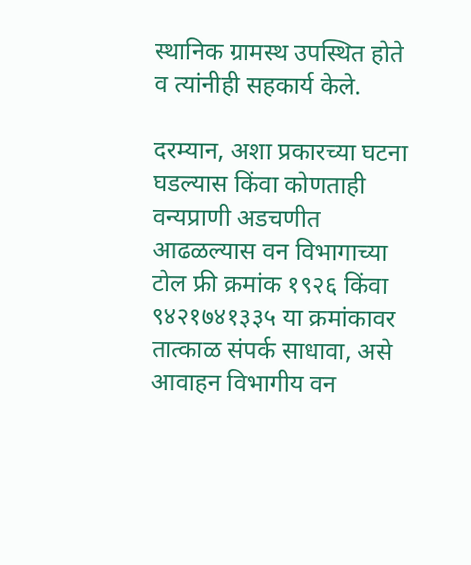स्थानिक ग्रामस्थ उपस्थित होते व त्यांनीही सहकार्य केले.

दरम्यान, अशा प्रकारच्या घटना घडल्यास किंवा कोणताही वन्यप्राणी अडचणीत आढळल्यास वन विभागाच्या टोल फ्री क्रमांक १९२६ किंवा ९४२१७४१३३५ या क्रमांकावर तात्काळ संपर्क साधावा, असे आवाहन विभागीय वन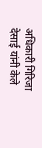अधिकारी गिरिजा देसाई यांनी केले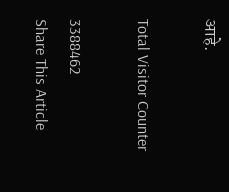आहे.

Total Visitor Counter

3388462
Share This Article